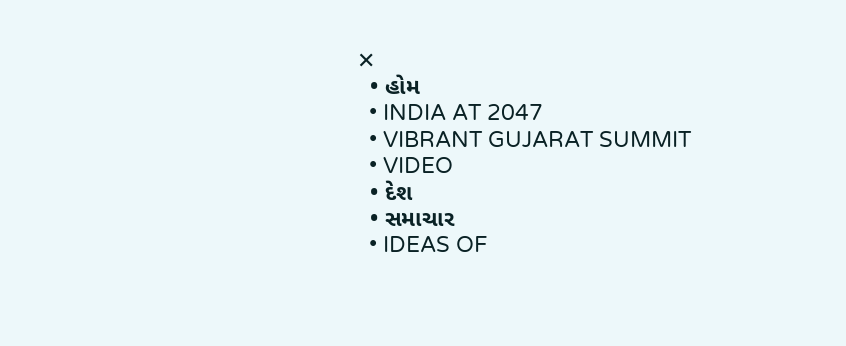✕
  • હોમ
  • INDIA AT 2047
  • VIBRANT GUJARAT SUMMIT
  • VIDEO
  • દેશ
  • સમાચાર
  • IDEAS OF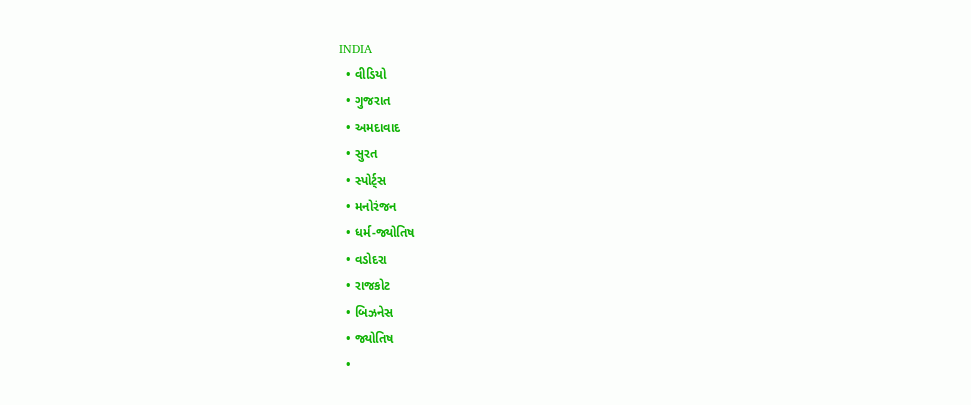INDIA
  • વીડિયો
  • ગુજરાત
  • અમદાવાદ
  • સુરત
  • સ્પોર્ટ્સ
  • મનોરંજન
  • ધર્મ-જ્યોતિષ
  • વડોદરા
  • રાજકોટ
  • બિઝનેસ
  • જ્યોતિષ
  •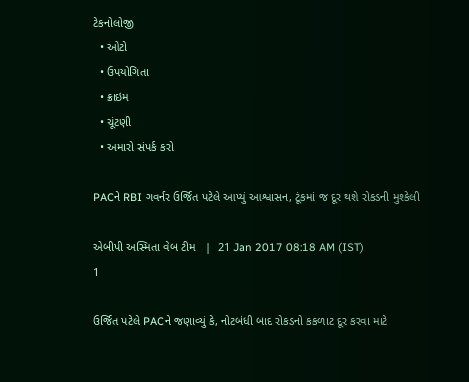ટેકનોલોજી
  • ઓટો
  • ઉપયોગિતા
  • ક્રાઇમ
  • ચૂંટણી
  • અમારો સંપર્ક કરો

PACને RBI ગવર્નર ઉર્જિત પટેલે આપ્યું આશ્વાસન, ટૂંકમાં જ દૂર થશે રોકડની મુશ્કેલી

એબીપી અસ્મિતા વેબ ટીમ   |  21 Jan 2017 08:18 AM (IST)
1

ઉર્જિત પટેલે PACને જણાવ્યું કે, નોટબંધી બાદ રોકડનો કકળાટ દૂર કરવા માટે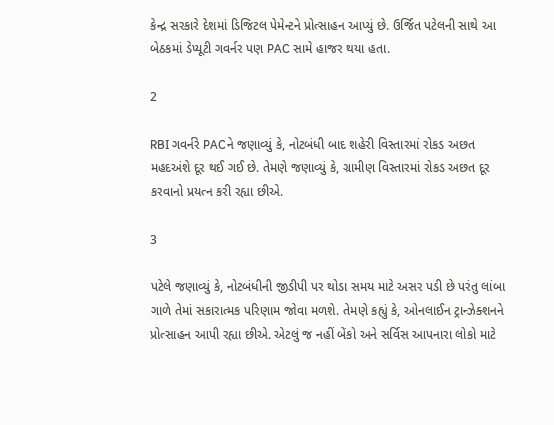કેન્દ્ર સરકારે દેશમાં ડિજિટલ પેમેન્ટને પ્રોત્સાહન આપ્યું છે. ઉર્જિત પટેલની સાથે આ બેઠકમાં ડેપ્યૂટી ગવર્નર પણ PAC સામે હાજર થયા હતા.

2

RBI ગવર્નરે PACને જણાવ્યું કે, નોટબંધી બાદ શહેરી વિસ્તારમાં રોકડ અછત મહદઅંશે દૂર થઈ ગઈ છે. તેમણે જણાવ્યું કે, ગ્રામીણ વિસ્તારમાં રોકડ અછત દૂર કરવાનો પ્રયત્ન કરી રહ્યા છીએ.

3

પટેલે જણાવ્યું કે, નોટબંધીની જીડીપી પર થોડા સમય માટે અસર પડી છે પરંતુ લાંબા ગાળે તેમાં સકારાત્મક પરિણામ જોવા મળશે. તેમણે કહ્યું કે, ઓનલાઈન ટ્રાન્ઝેક્શનને પ્રોત્સાહન આપી રહ્યા છીએ. એટલું જ નહીં બેંકો અને સર્વિસ આપનારા લોકો માટે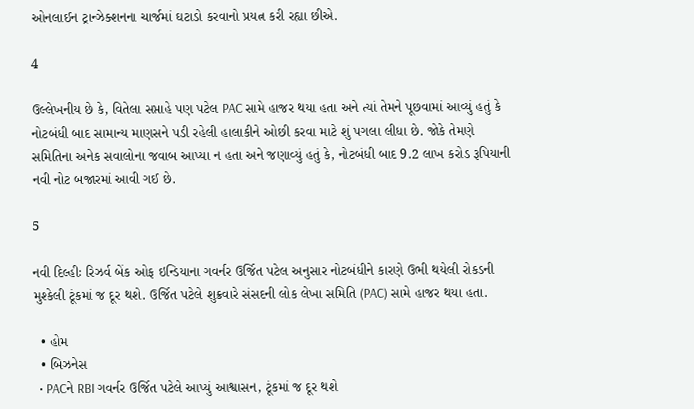ઓનલાઈન ટ્રાન્ઝેક્શનના ચાર્જમાં ઘટાડો કરવાનો પ્રયત્ન કરી રહ્યા છીએ.

4

ઉલ્લેખનીય છે કે, વિતેલા સપ્તાહે પણ પટેલ PAC સામે હાજર થયા હતા અને ત્યાં તેમને પૂછવામાં આવ્યું હતું કે નોટબંધી બાદ સામાન્ય માણસને પડી રહેલી હાલાકીને ઓછી કરવા માટે શું પગલા લીધા છે. જોકે તેમણે સમિતિના અનેક સવાલોના જવાબ આપ્યા ન હતા અને જણાવ્યું હતું કે, નોટબંધી બાદ 9.2 લાખ કરોડ રૂપિયાની નવી નોટ બજારમાં આવી ગઈ છે.

5

નવી દિલ્હીઃ રિઝર્વ બેંક ઓફ ઇન્ડિયાના ગવર્નર ઉર્જિત પટેલ અનુસાર નોટબંધીને કારણે ઉભી થયેલી રોકડની મુશ્કેલી ટૂંકમાં જ દૂર થશે. ઉર્જિત પટેલે શુક્રવારે સંસદની લોક લેખા સમિતિ (PAC) સામે હાજર થયા હતા.

  • હોમ
  • બિઝનેસ
  • PACને RBI ગવર્નર ઉર્જિત પટેલે આપ્યું આશ્વાસન, ટૂંકમાં જ દૂર થશે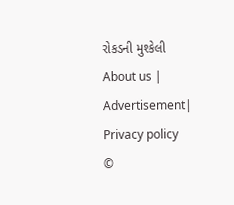રોકડની મુશ્કેલી
About us | Advertisement| Privacy policy
©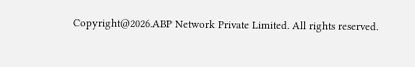Copyright@2026.ABP Network Private Limited. All rights reserved.